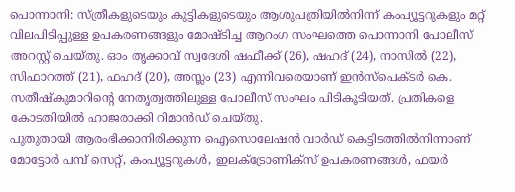പൊന്നാനി: സ്ത്രീകളുടെയും കുട്ടികളുടെയും ആശുപത്രിയിൽനിന്ന് കംപ്യൂട്ടറുകളും മറ്റ് വിലപിടിപ്പുള്ള ഉപകരണങ്ങളും മോഷ്ടിച്ച ആറംഗ സംഘത്തെ പൊന്നാനി പോലീസ് അറസ്റ്റ് ചെയ്തു. ഓം തൃക്കാവ് സ്വദേശി ഷഫീക്ക് (26), ഷഹദ് (24), നാസിൽ (22), സിഫാറത്ത് (21), ഫഹദ് (20), അസ്ലം (23) എന്നിവരെയാണ് ഇൻസ്പെക്ടർ കെ. സതീഷ്കുമാറിന്റെ നേതൃത്വത്തിലുള്ള പോലീസ് സംഘം പിടികൂടിയത്. പ്രതികളെ കോടതിയിൽ ഹാജരാക്കി റിമാൻഡ് ചെയ്തു.
പുതുതായി ആരംഭിക്കാനിരിക്കുന്ന ഐസൊലേഷൻ വാർഡ് കെട്ടിടത്തിൽനിന്നാണ് മോട്ടോർ പമ്പ് സെറ്റ്, കംപ്യൂട്ടറുകൾ, ഇലക്ട്രോണിക്സ് ഉപകരണങ്ങൾ, ഫയർ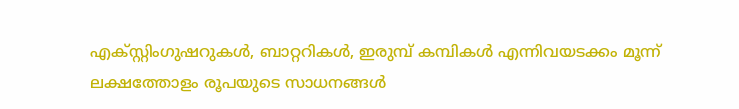എക്സ്റ്റിംഗുഷറുകൾ, ബാറ്ററികൾ, ഇരുമ്പ് കമ്പികൾ എന്നിവയടക്കം മൂന്ന് ലക്ഷത്തോളം രൂപയുടെ സാധനങ്ങൾ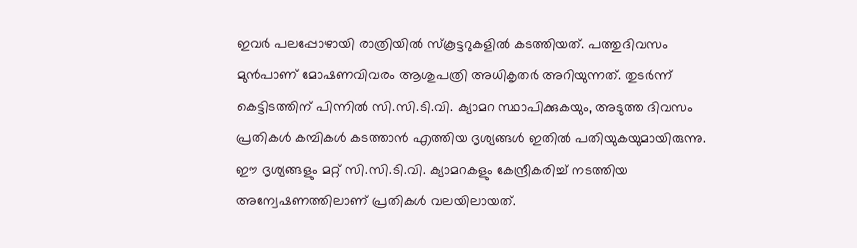ഇവർ പലപ്പോഴായി രാത്രിയിൽ സ്കൂട്ടറുകളിൽ കടത്തിയത്. പത്തുദിവസം മുൻപാണ് മോഷണവിവരം ആശുപത്രി അധികൃതർ അറിയുന്നത്. തുടർന്ന് കെട്ടിടത്തിന് പിന്നിൽ സി.സി.ടി.വി. ക്യാമറ സ്ഥാപിക്കുകയും, അടുത്ത ദിവസം പ്രതികൾ കമ്പികൾ കടത്താൻ എത്തിയ ദൃശ്യങ്ങൾ ഇതിൽ പതിയുകയുമായിരുന്നു. ഈ ദൃശ്യങ്ങളും മറ്റ് സി.സി.ടി.വി. ക്യാമറകളും കേന്ദ്രീകരിച്ച് നടത്തിയ അന്വേഷണത്തിലാണ് പ്രതികൾ വലയിലായത്.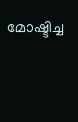മോഷ്ടിച്ച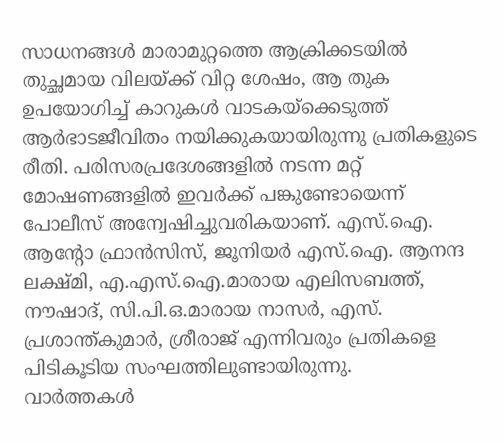സാധനങ്ങൾ മാരാമുറ്റത്തെ ആക്രിക്കടയിൽ തുച്ഛമായ വിലയ്ക്ക് വിറ്റ ശേഷം, ആ തുക ഉപയോഗിച്ച് കാറുകൾ വാടകയ്ക്കെടുത്ത് ആർഭാടജീവിതം നയിക്കുകയായിരുന്നു പ്രതികളുടെ രീതി. പരിസരപ്രദേശങ്ങളിൽ നടന്ന മറ്റ് മോഷണങ്ങളിൽ ഇവർക്ക് പങ്കുണ്ടോയെന്ന് പോലീസ് അന്വേഷിച്ചുവരികയാണ്. എസ്.ഐ. ആന്റോ ഫ്രാൻസിസ്, ജൂനിയർ എസ്.ഐ. ആനന്ദ ലക്ഷ്മി, എ.എസ്.ഐ.മാരായ എലിസബത്ത്, നൗഷാദ്, സി.പി.ഒ.മാരായ നാസർ, എസ്. പ്രശാന്ത്കുമാർ, ശ്രീരാജ് എന്നിവരും പ്രതികളെ പിടികൂടിയ സംഘത്തിലുണ്ടായിരുന്നു.
വാർത്തകൾ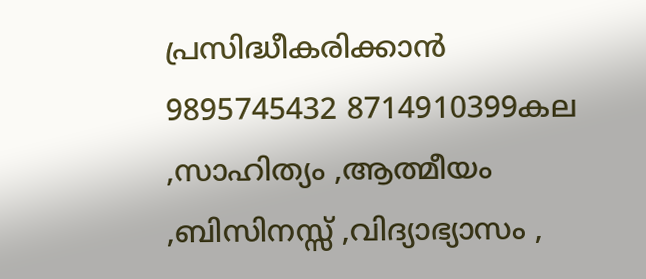പ്രസിദ്ധീകരിക്കാൻ
9895745432 8714910399കല ,സാഹിത്യം ,ആത്മീയം ,ബിസിനസ്സ് ,വിദ്യാഭ്യാസം ,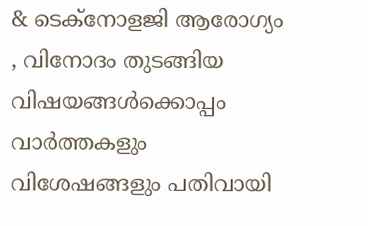& ടെക്നോളജി ആരോഗ്യം , വിനോദം തുടങ്ങിയ വിഷയങ്ങൾക്കൊപ്പം വാർത്തകളും വിശേഷങ്ങളും പതിവായി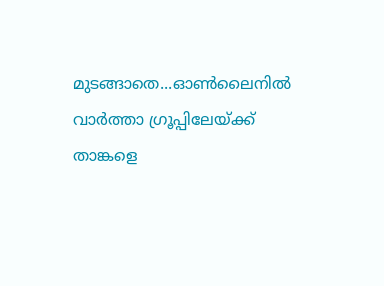മുടങ്ങാതെ...ഓൺലൈനിൽ വാർത്താ ഗ്രൂപ്പിലേയ്ക്ക് താങ്കളെ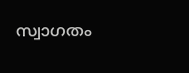സ്വാഗതം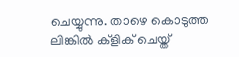ചെയ്യുന്നു. താഴെ കൊടുത്ത ലിങ്കിൽ ക്ളിക് ചെയ്ത്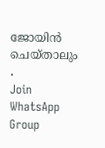ജോയിൻ ചെയ്താലും .
Join WhatsApp Group